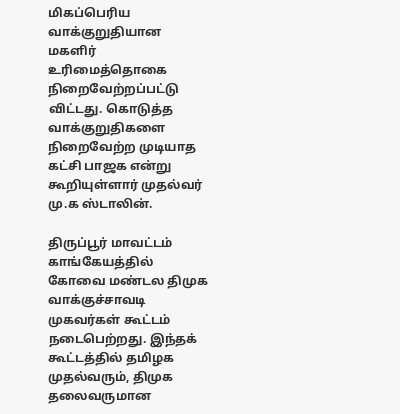மிகப்பெரிய வாக்குறுதியான மகளிர் உரிமைத்தொகை நிறைவேற்றப்பட்டு விட்டது. கொடுத்த வாக்குறுதிகளை நிறைவேற்ற முடியாத கட்சி பாஜக என்று கூறியுள்ளார் முதல்வர் மு.க ஸ்டாலின்.

திருப்பூர் மாவட்டம் காங்கேயத்தில் கோவை மண்டல திமுக வாக்குச்சாவடி முகவர்கள் கூட்டம் நடைபெற்றது. இந்தக் கூட்டத்தில் தமிழக முதல்வரும், திமுக தலைவருமான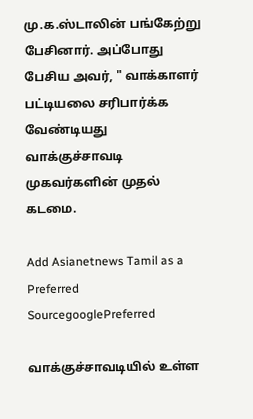மு.க.ஸ்டாலின் பங்கேற்று பேசினார். அப்போது பேசிய அவர், " வாக்காளர் பட்டியலை சரிபார்க்க வேண்டியது வாக்குச்சாவடி முகவர்களின் முதல் கடமை.

Add Asianetnews Tamil as a Preferred SourcegooglePreferred

வாக்குச்சாவடியில் உள்ள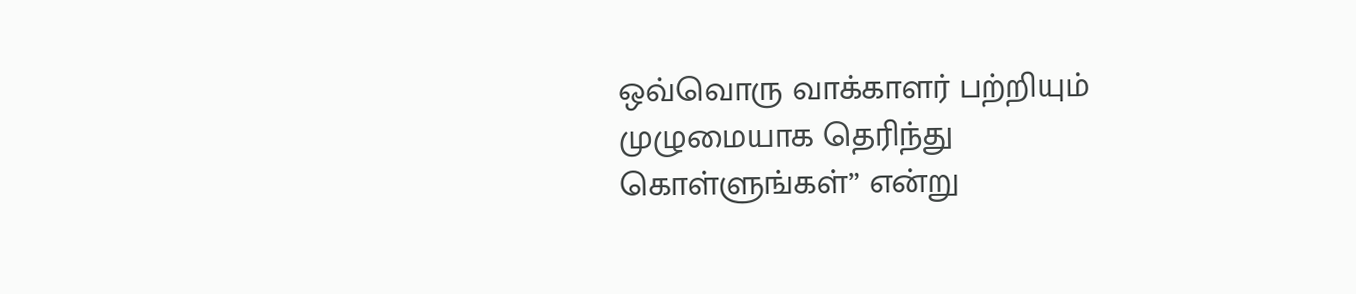ஒவ்வொரு வாக்காளர் பற்றியும் முழுமையாக தெரிந்து கொள்ளுங்கள்” என்று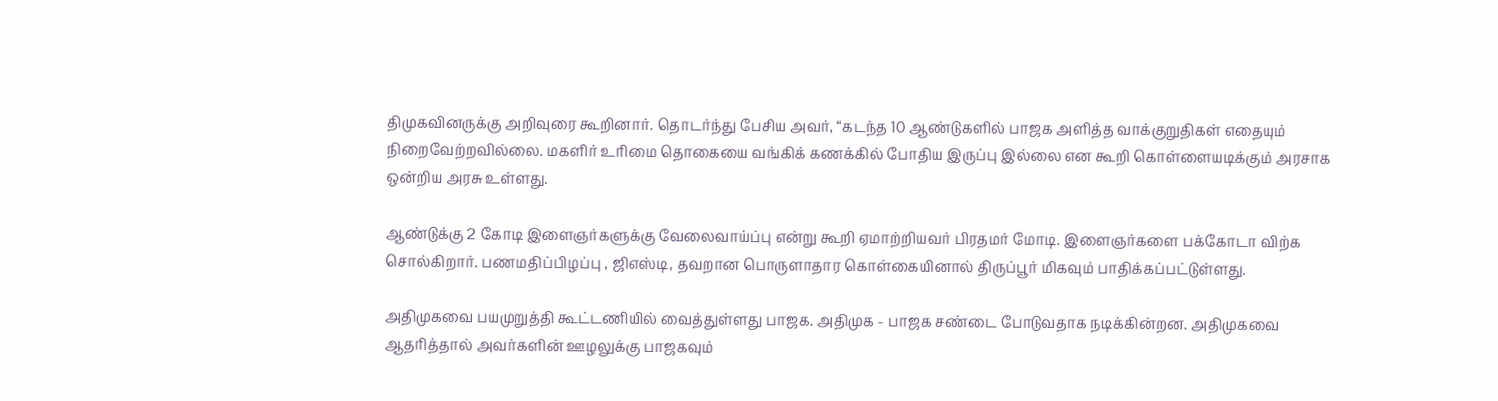திமுகவினருக்கு அறிவுரை கூறினார். தொடர்ந்து பேசிய அவர், “கடந்த 10 ஆண்டுகளில் பாஜக அளித்த வாக்குறுதிகள் எதையும் நிறைவேற்றவில்லை. மகளிர் உரிமை தொகையை வங்கிக் கணக்கில் போதிய இருப்பு இல்லை என கூறி கொள்ளையடிக்கும் அரசாக ஒன்றிய அரசு உள்ளது.

ஆண்டுக்கு 2 கோடி இளைஞர்களுக்கு வேலைவாய்ப்பு என்று கூறி ஏமாற்றியவர் பிரதமர் மோடி. இளைஞர்களை பக்கோடா விற்க சொல்கிறார். பணமதிப்பிழப்பு , ஜிஎஸ்டி, தவறான பொருளாதார கொள்கையினால் திருப்பூர் மிகவும் பாதிக்கப்பட்டுள்ளது.

அதிமுகவை பயமுறுத்தி கூட்டணியில் வைத்துள்ளது பாஜக. அதிமுக - பாஜக சண்டை போடுவதாக நடிக்கின்றன. அதிமுகவை ஆதரித்தால் அவர்களின் ஊழலுக்கு பாஜகவும்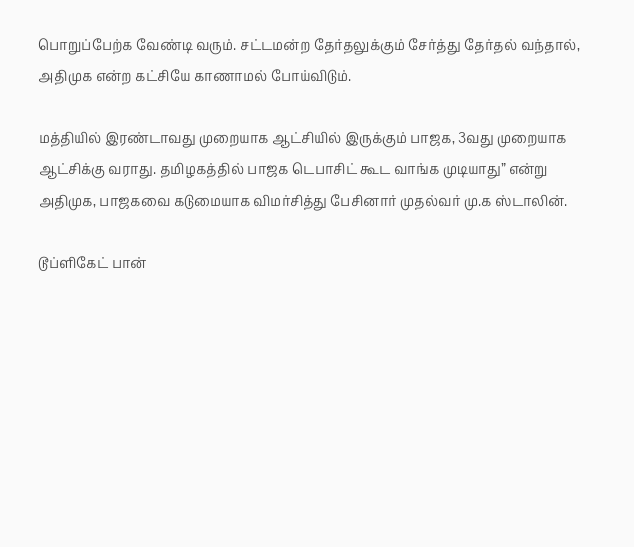பொறுப்பேற்க வேண்டி வரும். சட்டமன்ற தேர்தலுக்கும் சேர்த்து தேர்தல் வந்தால், அதிமுக என்ற கட்சியே காணாமல் போய்விடும்.

மத்தியில் இரண்டாவது முறையாக ஆட்சியில் இருக்கும் பாஜக, 3வது முறையாக ஆட்சிக்கு வராது. தமிழகத்தில் பாஜக டெபாசிட் கூட வாங்க முடியாது” என்று அதிமுக, பாஜகவை கடுமையாக விமர்சித்து பேசினார் முதல்வர் மு.க ஸ்டாலின்.

டூப்ளிகேட் பான்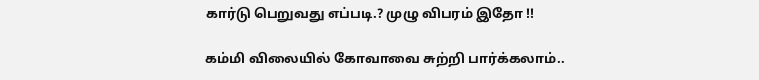கார்டு பெறுவது எப்படி.? முழு விபரம் இதோ !!

கம்மி விலையில் கோவாவை சுற்றி பார்க்கலாம்..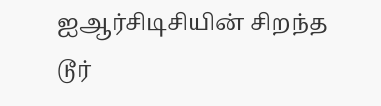ஐஆர்சிடிசியின் சிறந்த டூர்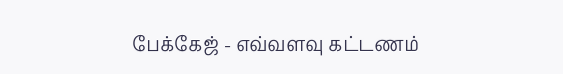பேக்கேஜ் - எவ்வளவு கட்டணம்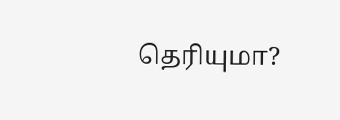தெரியுமா?